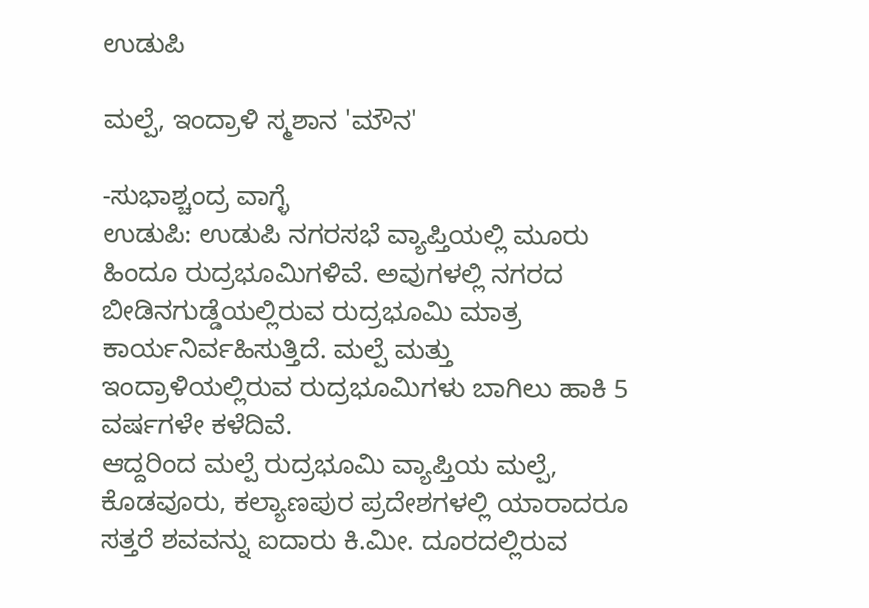ಉಡುಪಿ

ಮಲ್ಪೆ, ಇಂದ್ರಾಳಿ ಸ್ಮಶಾನ 'ಮೌನ'

-ಸುಭಾಶ್ಚಂದ್ರ ವಾಗ್ಳೆ
ಉಡುಪಿ: ಉಡುಪಿ ನಗರಸಭೆ ವ್ಯಾಪ್ತಿಯಲ್ಲಿ ಮೂರು ಹಿಂದೂ ರುದ್ರಭೂಮಿಗಳಿವೆ. ಅವುಗಳಲ್ಲಿ ನಗರದ ಬೀಡಿನಗುಡ್ಡೆಯಲ್ಲಿರುವ ರುದ್ರಭೂಮಿ ಮಾತ್ರ ಕಾರ್ಯನಿರ್ವಹಿಸುತ್ತಿದೆ. ಮಲ್ಪೆ ಮತ್ತು ಇಂದ್ರಾಳಿಯಲ್ಲಿರುವ ರುದ್ರಭೂಮಿಗಳು ಬಾಗಿಲು ಹಾಕಿ 5 ವರ್ಷಗಳೇ ಕಳೆದಿವೆ.
ಆದ್ದರಿಂದ ಮಲ್ಪೆ ರುದ್ರಭೂಮಿ ವ್ಯಾಪ್ತಿಯ ಮಲ್ಪೆ, ಕೊಡವೂರು, ಕಲ್ಯಾಣಪುರ ಪ್ರದೇಶಗಳಲ್ಲಿ ಯಾರಾದರೂ ಸತ್ತರೆ ಶವವನ್ನು ಐದಾರು ಕಿ.ಮೀ. ದೂರದಲ್ಲಿರುವ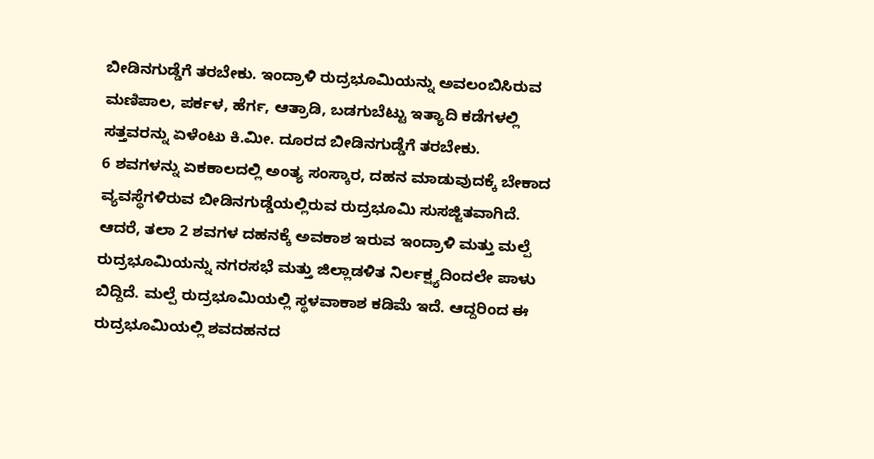ಬೀಡಿನಗುಡ್ಡೆಗೆ ತರಬೇಕು. ಇಂದ್ರಾಳಿ ರುದ್ರಭೂಮಿಯನ್ನು ಅವಲಂಬಿಸಿರುವ ಮಣಿಪಾಲ, ಪರ್ಕಳ, ಹೆರ್ಗ, ಆತ್ರಾಡಿ, ಬಡಗುಬೆಟ್ಟು ಇತ್ಯಾದಿ ಕಡೆಗಳಲ್ಲಿ ಸತ್ತವರನ್ನು ಏಳೆಂಟು ಕಿ.ಮೀ. ದೂರದ ಬೀಡಿನಗುಡ್ಡೆಗೆ ತರಬೇಕು.
6 ಶವಗಳನ್ನು ಏಕಕಾಲದಲ್ಲಿ ಅಂತ್ಯ ಸಂಸ್ಕಾರ, ದಹನ ಮಾಡುವುದಕ್ಕೆ ಬೇಕಾದ ವ್ಯವಸ್ಥೆಗಳಿರುವ ಬೀಡಿನಗುಡ್ಡೆಯಲ್ಲಿರುವ ರುದ್ರಭೂಮಿ ಸುಸಜ್ಜಿತವಾಗಿದೆ. ಆದರೆ, ತಲಾ 2 ಶವಗಳ ದಹನಕ್ಕೆ ಅವಕಾಶ ಇರುವ ಇಂದ್ರಾಳಿ ಮತ್ತು ಮಲ್ಪೆ ರುದ್ರಭೂಮಿಯನ್ನು ನಗರಸಭೆ ಮತ್ತು ಜಿಲ್ಲಾಡಳಿತ ನಿರ್ಲಕ್ಷ್ಯದಿಂದಲೇ ಪಾಳು ಬಿದ್ದಿದೆ. ಮಲ್ಪೆ ರುದ್ರಭೂಮಿಯಲ್ಲಿ ಸ್ಥಳವಾಕಾಶ ಕಡಿಮೆ ಇದೆ. ಆದ್ದರಿಂದ ಈ ರುದ್ರಭೂಮಿಯಲ್ಲಿ ಶವದಹನದ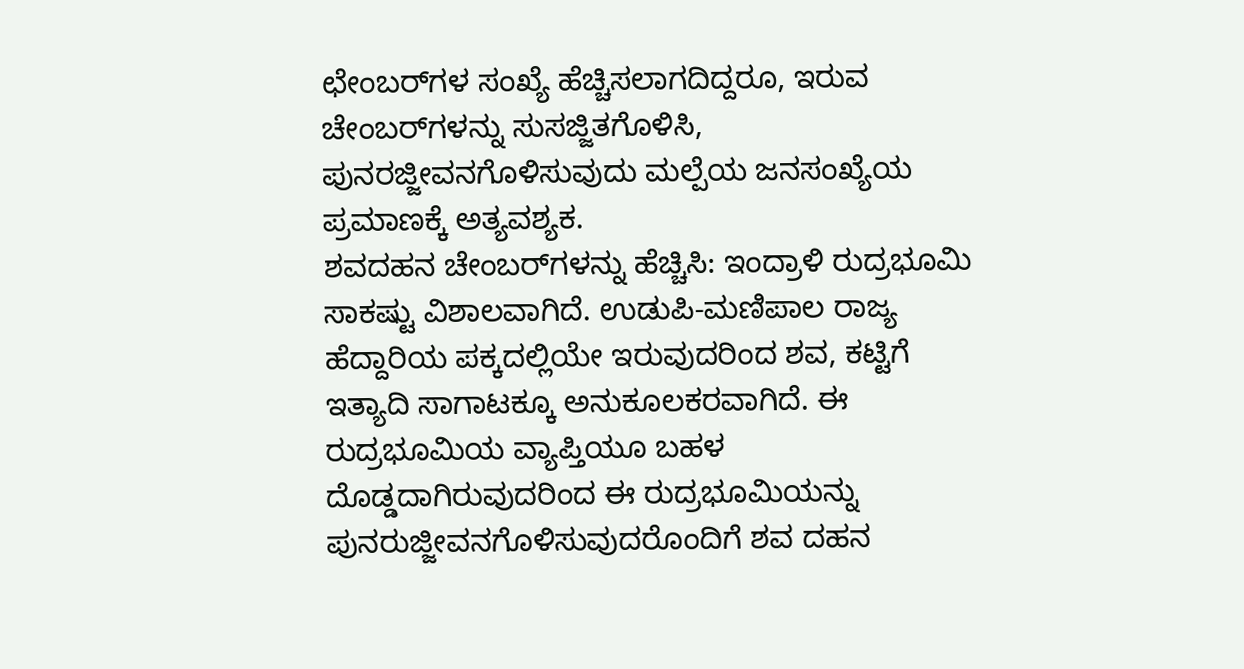ಛೇಂಬರ್‌ಗಳ ಸಂಖ್ಯೆ ಹೆಚ್ಚಿಸಲಾಗದಿದ್ದರೂ, ಇರುವ ಚೇಂಬರ್‌ಗಳನ್ನು ಸುಸಜ್ಜಿತಗೊಳಿಸಿ, ಪುನರಜ್ಜೀವನಗೊಳಿಸುವುದು ಮಲ್ಪೆಯ ಜನಸಂಖ್ಯೆಯ ಪ್ರಮಾಣಕ್ಕೆ ಅತ್ಯವಶ್ಯಕ.
ಶವದಹನ ಚೇಂಬರ್‌ಗಳನ್ನು ಹೆಚ್ಚಿಸಿ: ಇಂದ್ರಾಳಿ ರುದ್ರಭೂಮಿ ಸಾಕಷ್ಟು ವಿಶಾಲವಾಗಿದೆ. ಉಡುಪಿ-ಮಣಿಪಾಲ ರಾಜ್ಯ ಹೆದ್ದಾರಿಯ ಪಕ್ಕದಲ್ಲಿಯೇ ಇರುವುದರಿಂದ ಶವ, ಕಟ್ಟಿಗೆ ಇತ್ಯಾದಿ ಸಾಗಾಟಕ್ಕೂ ಅನುಕೂಲಕರವಾಗಿದೆ. ಈ ರುದ್ರಭೂಮಿಯ ವ್ಯಾಪ್ತಿಯೂ ಬಹಳ ದೊಡ್ಡದಾಗಿರುವುದರಿಂದ ಈ ರುದ್ರಭೂಮಿಯನ್ನು ಪುನರುಜ್ಜೀವನಗೊಳಿಸುವುದರೊಂದಿಗೆ ಶವ ದಹನ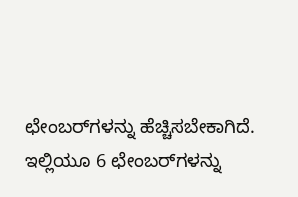ಛೇಂಬರ್‌ಗಳನ್ನು ಹೆಚ್ಚಿಸಬೇಕಾಗಿದೆ. ಇಲ್ಲಿಯೂ 6 ಛೇಂಬರ್‌ಗಳನ್ನು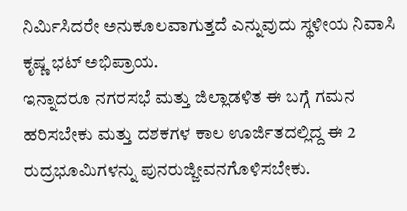ನಿರ್ಮಿಸಿದರೇ ಅನುಕೂಲವಾಗುತ್ತದೆ ಎನ್ನುವುದು ಸ್ಥಳೀಯ ನಿವಾಸಿ ಕೃಷ್ಣ ಭಟ್ ಅಭಿಪ್ರಾಯ.
ಇನ್ನಾದರೂ ನಗರಸಭೆ ಮತ್ತು ಜಿಲ್ಲಾಡಳಿತ ಈ ಬಗ್ಗೆ ಗಮನ ಹರಿಸಬೇಕು ಮತ್ತು ದಶಕಗಳ ಕಾಲ ಊರ್ಜಿತದಲ್ಲಿದ್ದ ಈ 2 ರುದ್ರಭೂಮಿಗಳನ್ನು ಪುನರುಜ್ಜೀವನಗೊಳಿಸಬೇಕು.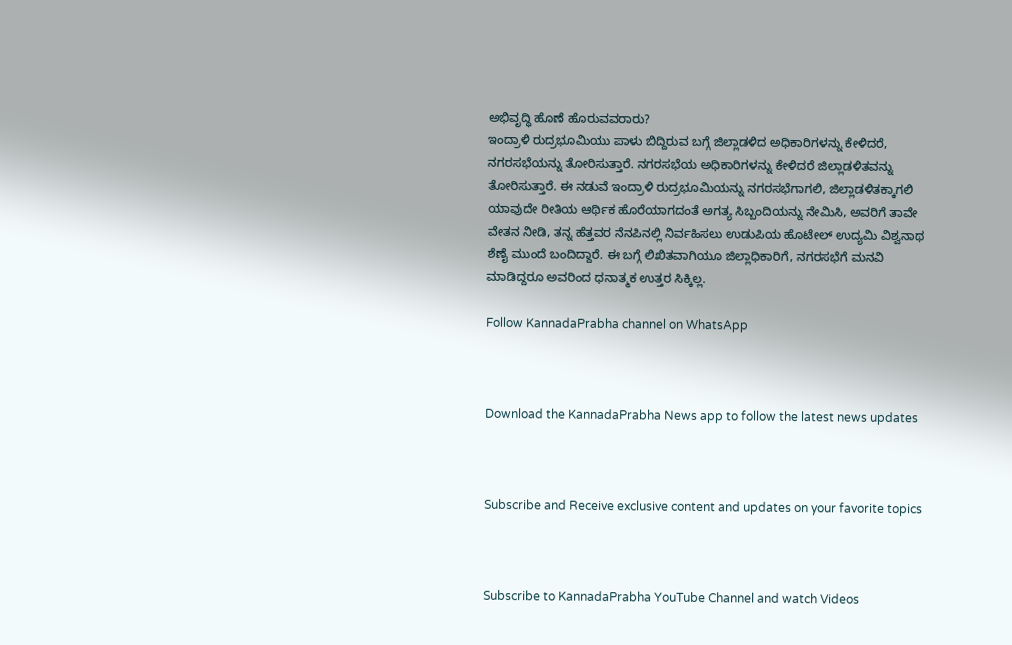ಅಭಿವೃದ್ಧಿ ಹೊಣೆ ಹೊರುವವರಾರು?
ಇಂದ್ರಾಳಿ ರುದ್ರಭೂಮಿಯು ಪಾಳು ಬಿದ್ದಿರುವ ಬಗ್ಗೆ ಜಿಲ್ಲಾಡಳಿದ ಅಧಿಕಾರಿಗಳನ್ನು ಕೇಳಿದರೆ, ನಗರಸಭೆಯನ್ನು ತೋರಿಸುತ್ತಾರೆ. ನಗರಸಭೆಯ ಅಧಿಕಾರಿಗಳನ್ನು ಕೇಳಿದರೆ ಜಿಲ್ಲಾಡಳಿತವನ್ನು ತೋರಿಸುತ್ತಾರೆ. ಈ ನಡುವೆ ಇಂದ್ರಾಳಿ ರುದ್ರಭೂಮಿಯನ್ನು ನಗರಸಭೆಗಾಗಲಿ, ಜಿಲ್ಲಾಡಳಿತಕ್ಕಾಗಲಿ ಯಾವುದೇ ರೀತಿಯ ಆರ್ಥಿಕ ಹೊರೆಯಾಗದಂತೆ ಅಗತ್ಯ ಸಿಬ್ಬಂದಿಯನ್ನು ನೇಮಿಸಿ, ಅವರಿಗೆ ತಾವೇ ವೇತನ ನೀಡಿ, ತನ್ನ ಹೆತ್ತವರ ನೆನಪಿನಲ್ಲಿ ನಿರ್ವಹಿಸಲು ಉಡುಪಿಯ ಹೊಟೇಲ್ ಉದ್ಯಮಿ ವಿಶ್ವನಾಥ ಶೆಣೈ ಮುಂದೆ ಬಂದಿದ್ದಾರೆ. ಈ ಬಗ್ಗೆ ಲಿಖಿತವಾಗಿಯೂ ಜಿಲ್ಲಾಧಿಕಾರಿಗೆ, ನಗರಸಭೆಗೆ ಮನವಿ ಮಾಡಿದ್ದರೂ ಅವರಿಂದ ಧನಾತ್ಮಕ ಉತ್ತರ ಸಿಕ್ಕಿಲ್ಲ.

Follow KannadaPrabha channel on WhatsApp



Download the KannadaPrabha News app to follow the latest news updates



Subscribe and Receive exclusive content and updates on your favorite topics



Subscribe to KannadaPrabha YouTube Channel and watch Videos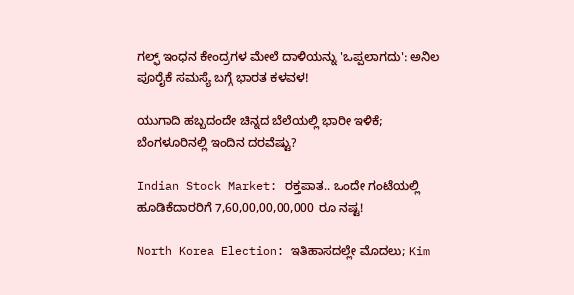ಗಲ್ಫ್‌ ಇಂಧನ ಕೇಂದ್ರಗಳ ಮೇಲೆ ದಾಳಿಯನ್ನು 'ಒಪ್ಪಲಾಗದು': ಅನಿಲ ಪೂರೈಕೆ ಸಮಸ್ಯೆ ಬಗ್ಗೆ ಭಾರತ ಕಳವಳ!

ಯುಗಾದಿ ಹಬ್ಬದಂದೇ ಚಿನ್ನದ ಬೆಲೆಯಲ್ಲಿ ಭಾರೀ ಇಳಿಕೆ; ಬೆಂಗಳೂರಿನಲ್ಲಿ ಇಂದಿನ ದರವೆಷ್ಟು?

Indian Stock Market: ರಕ್ತಪಾತ.. ಒಂದೇ ಗಂಟೆಯಲ್ಲಿ ಹೂಡಿಕೆದಾರರಿಗೆ 7,60,00,00,00,000 ರೂ ನಷ್ಟ!

North Korea Election: ಇತಿಹಾಸದಲ್ಲೇ ಮೊದಲು; Kim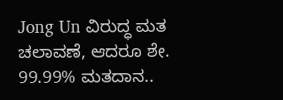Jong Un ವಿರುದ್ಧ ಮತ ಚಲಾವಣೆ, ಆದರೂ ಶೇ. 99.99% ಮತದಾನ..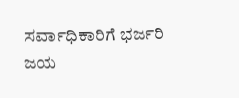ಸರ್ವಾಧಿಕಾರಿಗೆ ಭರ್ಜರಿ ಜಯ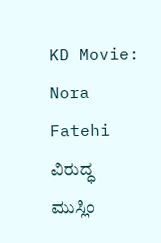KD Movie: Nora Fatehi ವಿರುದ್ಧ ಮುಸ್ಲಿಂ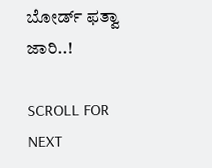ಬೋರ್ಡ್ ಫತ್ವಾ ಜಾರಿ..!

SCROLL FOR NEXT